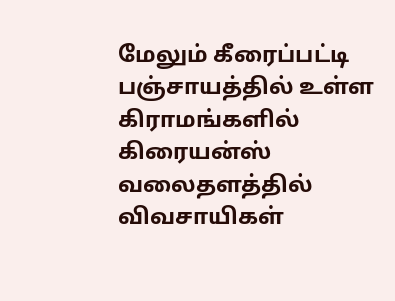மேலும் கீரைப்பட்டி பஞ்சாயத்தில் உள்ள கிராமங்களில் கிரையன்ஸ் வலைதளத்தில் விவசாயிகள்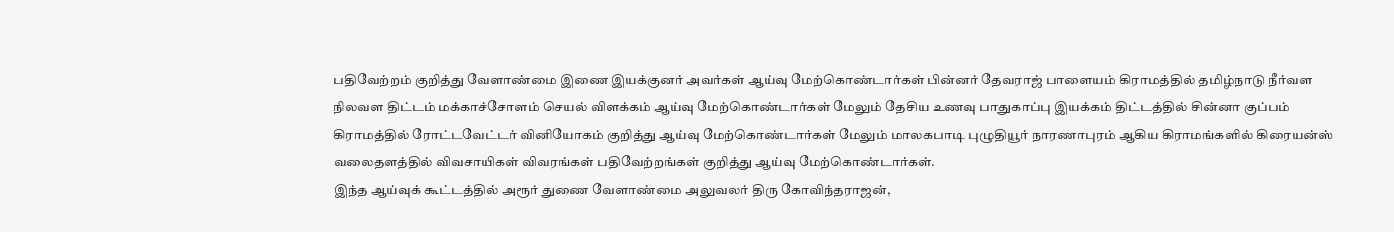பதிவேற்றம் குறித்து வேளாண்மை இணை இயக்குனர் அவர்கள் ஆய்வு மேற்கொண்டார்கள் பின்னர் தேவராஜ் பாளையம் கிராமத்தில் தமிழ்நாடு நீர்வள நிலவள திட்டம் மக்காச்சோளம் செயல் விளக்கம் ஆய்வு மேற்கொண்டார்கள் மேலும் தேசிய உணவு பாதுகாப்பு இயக்கம் திட்டத்தில் சின்னா குப்பம் கிராமத்தில் ரோட்டவேட்டர் வினியோகம் குறித்து ஆய்வு மேற்கொண்டார்கள் மேலும் மாலகபாடி புழுதியூர் நாரணாபுரம் ஆகிய கிராமங்களில் கிரையன்ஸ் வலைதளத்தில் விவசாயிகள் விவரங்கள் பதிவேற்றங்கள் குறித்து ஆய்வு மேற்கொண்டார்கள்.
இந்த ஆய்வுக் கூட்டத்தில் அரூர் துணை வேளாண்மை அலுவலர் திரு கோவிந்தராஜன்,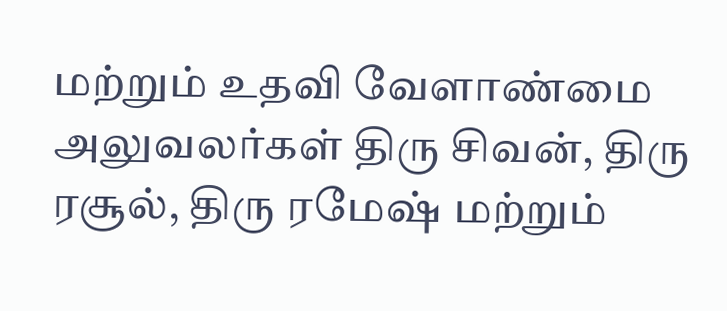மற்றும் உதவி வேளாண்மை அலுவலர்கள் திரு சிவன், திரு ரசூல், திரு ரமேஷ் மற்றும்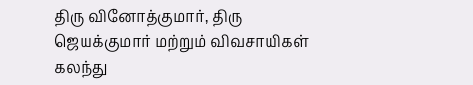திரு வினோத்குமார், திரு ஜெயக்குமார் மற்றும் விவசாயிகள் கலந்து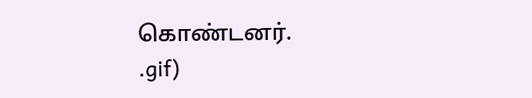கொண்டனர்.
.gif)